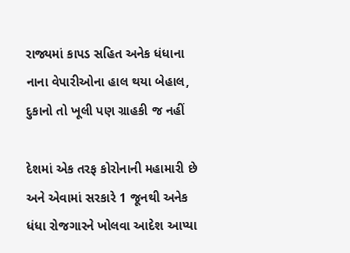રાજ્યમાં કાપડ સહિત અનેક ધંધાના નાના વેપારીઓના હાલ થયા બેહાલ, દુકાનો તો ખૂલી પણ ગ્રાહકી જ નહીં

દેશમાં એક તરફ કોરોનાની મહામારી છે અને એવામાં સરકારે 1 જૂનથી અનેક ધંધા રોજગારને ખોલવા આદેશ આપ્યા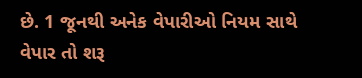છે. 1 જૂનથી અનેક વેપારીઓ નિયમ સાથે વેપાર તો શરૂ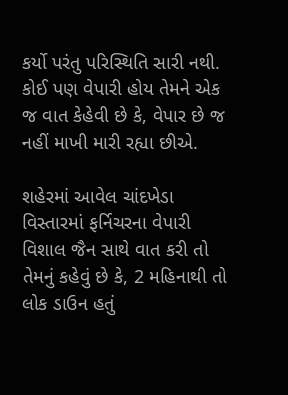કર્યો પરંતુ પરિસ્થિતિ સારી નથી. કોઈ પણ વેપારી હોય તેમને એક જ વાત કેહેવી છે કે, વેપાર છે જ નહીં માખી મારી રહ્યા છીએ.

શહેરમાં આવેલ ચાંદખેડા વિસ્તારમાં ફર્નિચરના વેપારી વિશાલ જૈન સાથે વાત કરી તો તેમનું કહેવું છે કે, 2 મહિનાથી તો લોક ડાઉન હતું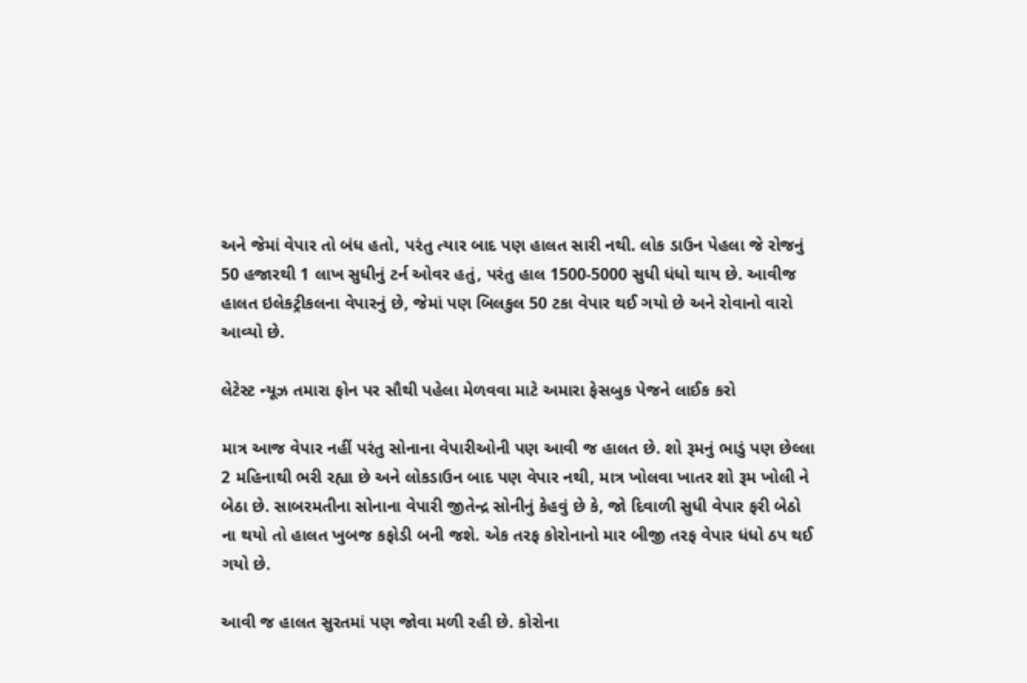અને જેમાં વેપાર તો બંધ હતો, પરંતુ ત્યાર બાદ પણ હાલત સારી નથી. લોક ડાઉન પેહલા જે રોજનું 50 હજારથી 1 લાખ સુધીનું ટર્ન ઓવર હતું, પરંતુ હાલ 1500-5000 સુધી ધંધો થાય છે. આવીજ હાલત ઇલેકટ્રીકલના વેપારનું છે, જેમાં પણ બિલકુલ 50 ટકા વેપાર થઈ ગયો છે અને રોવાનો વારો આવ્યો છે.

લેટેસ્ટ ન્યૂઝ તમારા ફોન પર સૌથી પહેલા મેળવવા માટે અમારા ફેસબુક પેજને લાઈક કરો

માત્ર આજ વેપાર નહીં પરંતુ સોનાના વેપારીઓની પણ આવી જ હાલત છે. શો રૂમનું ભાડું પણ છેલ્લા 2 મહિનાથી ભરી રહ્યા છે અને લોકડાઉન બાદ પણ વેપાર નથી, માત્ર ખોલવા ખાતર શો રૂમ ખોલી ને બેઠા છે. સાબરમતીના સોનાના વેપારી જીતેન્દ્ર સોનીનું કેહવું છે કે, જો દિવાળી સુધી વેપાર ફરી બેઠો ના થયો તો હાલત ખુબજ કફોડી બની જશે. એક તરફ કોરોનાનો માર બીજી તરફ વેપાર ધંધો ઠપ થઈ ગયો છે.

આવી જ હાલત સુરતમાં પણ જોવા મળી રહી છે. કોરોના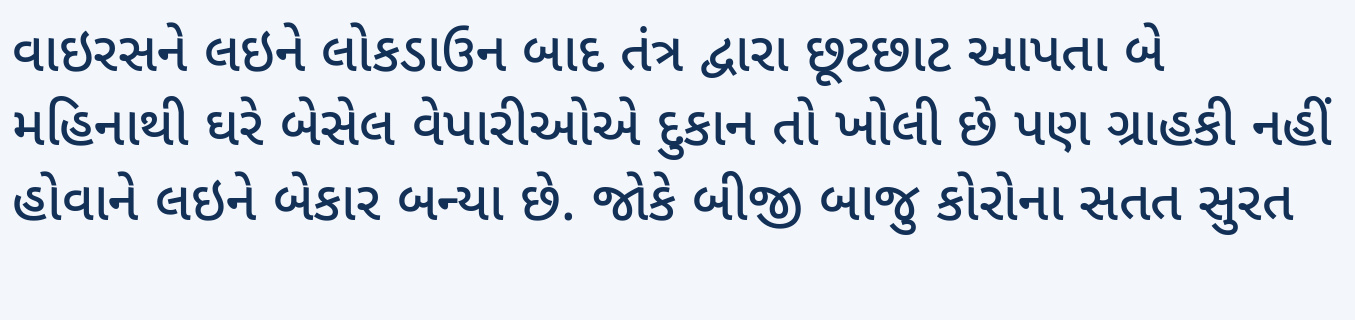વાઇરસને લઇને લોકડાઉન બાદ તંત્ર દ્વારા છૂટછાટ આપતા બે મહિનાથી ઘરે બેસેલ વેપારીઓએ દુકાન તો ખોલી છે પણ ગ્રાહકી નહીં હોવાને લઇને બેકાર બન્યા છે. જોકે બીજી બાજુ કોરોના સતત સુરત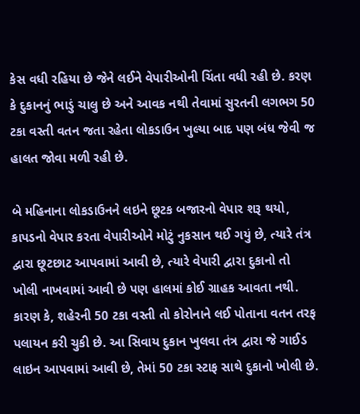કેસ વધી રહિયા છે જેને લઈને વેપારીઓની ચિંતા વધી રહી છે. કરણ કે દુકાનનું ભાડું ચાલુ છે અને આવક નથી તેવામાં સુરતની લગભગ 50 ટકા વસ્તી વતન જતા રહેતા લોકડાઉન ખુલ્યા બાદ પણ બંધ જેવી જ હાલત જોવા મળી રહી છે.

બે મહિનાના લોકડાઉનને લઇને છૂટક બજારનો વેપાર શરૂ થયો, કાપડનો વેપાર કરતા વેપારીઓને મોટું નુકસાન થઈ ગયું છે, ત્યારે તંત્ર દ્વારા છૂટછાટ આપવામાં આવી છે, ત્યારે વેપારી દ્વારા દુકાનો તો ખોલી નાખવામાં આવી છે પણ હાલમાં કોઈ ગ્રાહક આવતા નથી. કારણ કે, શહેરની 50 ટકા વસ્તી તો કોરોનાને લઈ પોતાના વતન તરફ પલાયન કરી ચુકી છે. આ સિવાય દુકાન ખુલવા તંત્ર દ્વારા જે ગાઈડ લાઇન આપવામાં આવી છે, તેમાં 50 ટકા સ્ટાફ સાથે દુકાનો ખોલી છે.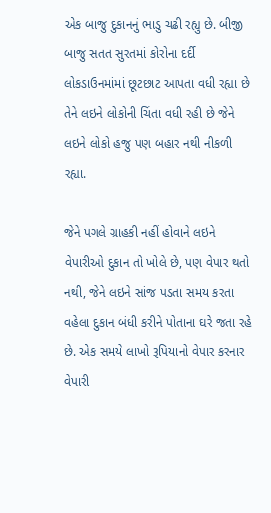એક બાજુ દુકાનનું ભાડુ ચઢી રહ્યુ છે. બીજી બાજુ સતત સુરતમાં કોરોના દર્દી લોકડાઉનમાંમાં છૂટછાટ આપતા વધી રહ્યા છે તેને લઇને લોકોની ચિંતા વધી રહી છે જેને લઇને લોકો હજુ પણ બહાર નથી નીકળી રહ્યા.

જેને પગલે ગ્રાહકી નહીં હોવાને લઇને વેપારીઓ દુકાન તો ખોલે છે, પણ વેપાર થતો નથી, જેને લઇને સાંજ પડતા સમય કરતા વહેલા દુકાન બંધી કરીને પોતાના ઘરે જતા રહે છે. એક સમયે લાખો રૂપિયાનો વેપાર કરનાર વેપારી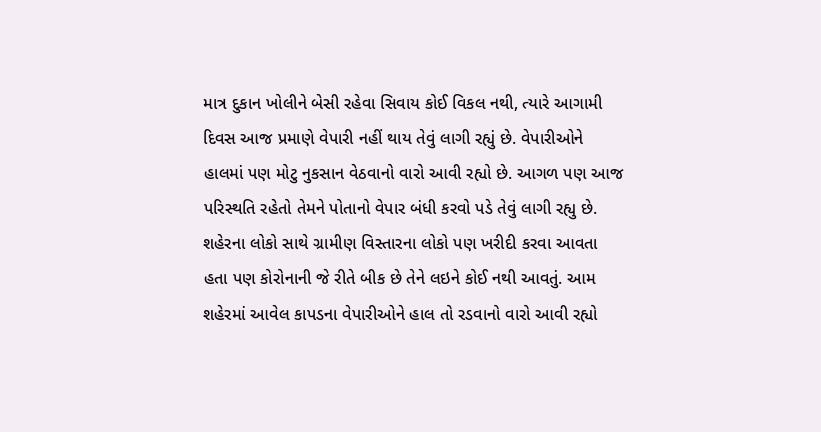માત્ર દુકાન ખોલીને બેસી રહેવા સિવાય કોઈ વિકલ નથી, ત્યારે આગામી દિવસ આજ પ્રમાણે વેપારી નહીં થાય તેવું લાગી રહ્યું છે. વેપારીઓને હાલમાં પણ મોટુ નુકસાન વેઠવાનો વારો આવી રહ્યો છે. આગળ પણ આજ પરિસ્થતિ રહેતો તેમને પોતાનો વેપાર બંધી કરવો પડે તેવું લાગી રહ્યુ છે. શહેરના લોકો સાથે ગ્રામીણ વિસ્તારના લોકો પણ ખરીદી કરવા આવતા હતા પણ કોરોનાની જે રીતે બીક છે તેને લઇને કોઈ નથી આવતું. આમ શહેરમાં આવેલ કાપડના વેપારીઓને હાલ તો રડવાનો વારો આવી રહ્યો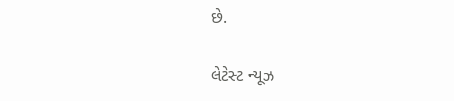છે.

લેટેસ્ટ ન્યૂઝ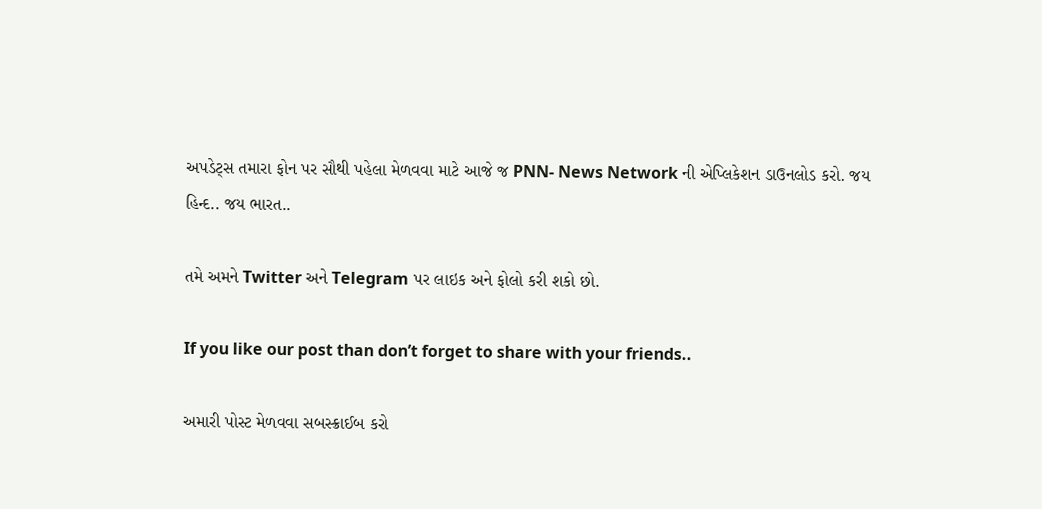અપડેટ્સ તમારા ફોન પર સૌથી પહેલા મેળવવા માટે આજે જ PNN- News Network ની એપ્લિકેશન ડાઉનલોડ કરો. જય હિન્દ.. જય ભારત..

તમે અમને Twitter અને Telegram પર લાઇક અને ફોલો કરી શકો છો.

If you like our post than don’t forget to share with your friends..

અમારી પોસ્ટ મેળવવા સબસ્ક્રાઈબ કરો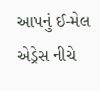આપનું ઈ-મેલ એડ્રેસ નીચે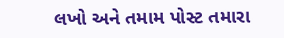લખો અને તમામ પોસ્ટ તમારા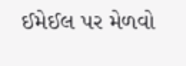ઈમેઈલ પર મેળવો